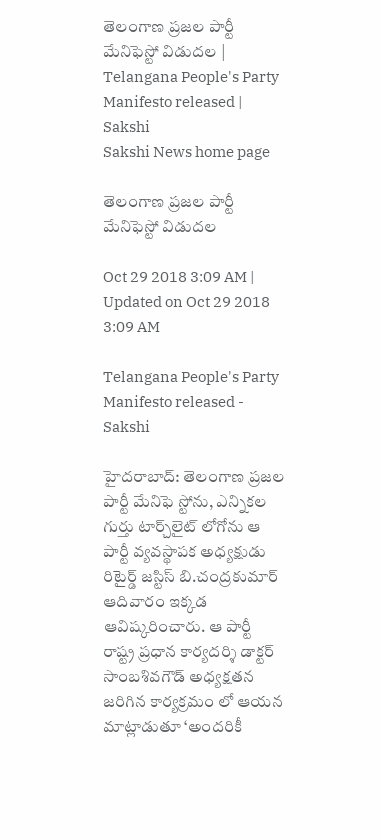తెలంగాణ ప్రజల పార్టీ మేనిఫెస్టో విడుదల | Telangana People's Party Manifesto released | Sakshi
Sakshi News home page

తెలంగాణ ప్రజల పార్టీ మేనిఫెస్టో విడుదల

Oct 29 2018 3:09 AM | Updated on Oct 29 2018 3:09 AM

Telangana People's Party Manifesto released - Sakshi

హైదరాబాద్‌: తెలంగాణ ప్రజల పార్టీ మేనిఫె స్టోను, ఎన్నికల గుర్తు టార్చ్‌లైట్‌ లోగోను ఆ పార్టీ వ్యవస్థాపక అధ్యక్షుడు రిటైర్డ్‌ జస్టిస్‌ బి.చంద్రకుమార్‌ ఆదివారం ఇక్కడ ఆవిష్కరించారు. ఆ పార్టీ రాష్ట్ర ప్రధాన కార్యదర్శి డాక్టర్‌ సాంబశివగౌడ్‌ అధ్యక్షతన జరిగిన కార్యక్రమం లో ఆయన మాట్లాడుతూ ‘అందరికీ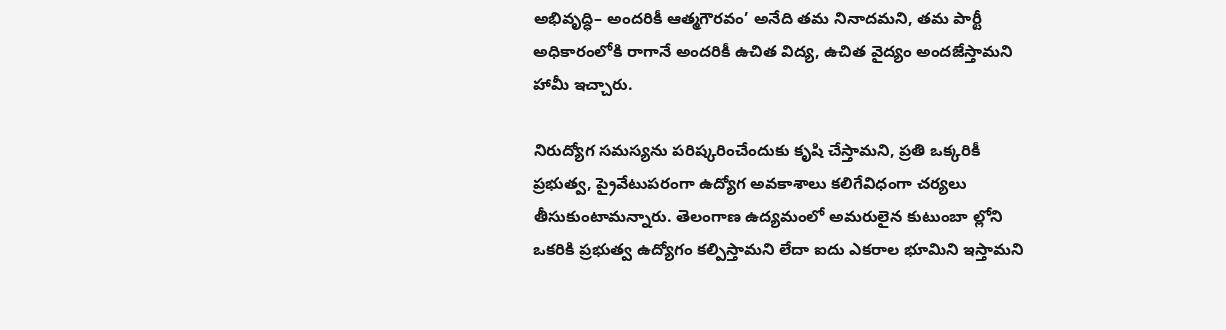అభివృద్ధి– అందరికీ ఆత్మగౌరవం’ అనేది తమ నినాదమని, తమ పార్టీ అధికారంలోకి రాగానే అందరికీ ఉచిత విద్య, ఉచిత వైద్యం అందజేస్తామని హామీ ఇచ్చారు.

నిరుద్యోగ సమస్యను పరిష్కరించేందుకు కృషి చేస్తామని, ప్రతి ఒక్కరికీ ప్రభుత్వ, ప్రైవేటుపరంగా ఉద్యోగ అవకాశాలు కలిగేవిధంగా చర్యలు తీసుకుంటామన్నారు. తెలంగాణ ఉద్యమంలో అమరులైన కుటుంబా ల్లోని ఒకరికి ప్రభుత్వ ఉద్యోగం కల్పిస్తామని లేదా ఐదు ఎకరాల భూమిని ఇస్తామని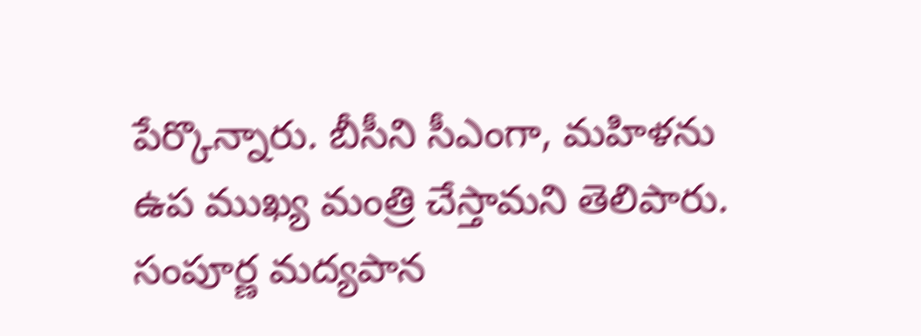పేర్కొన్నారు. బీసీని సీఎంగా, మహిళను ఉప ముఖ్య మంత్రి చేస్తామని తెలిపారు. సంపూర్ణ మద్యపాన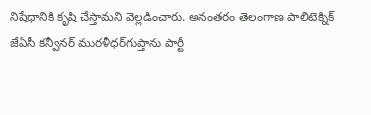నిషేధానికి కృషి చేస్తామని వెల్లడించారు. అనంతరం తెలంగాణ పాలిటెక్నిక్‌ జేఏసీ కన్వీనర్‌ మురళీధర్‌గుప్తాను పార్టీ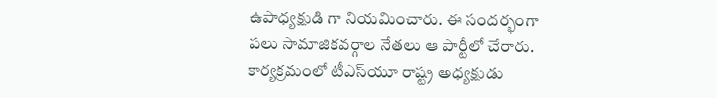ఉపాధ్యక్షుడి గా నియమించారు. ఈ సందర్భంగా పలు సామాజికవర్గాల నేతలు ఆ పార్టీలో చేరారు. కార్యక్రమంలో టీఎస్‌యూ రాష్ట్ర అధ్యక్షుడు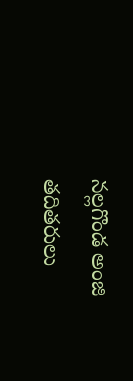నల్లగొండ అంజి తదితరులు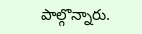పాల్గొన్నారు.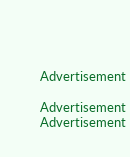Advertisement

Advertisement
Advertisement